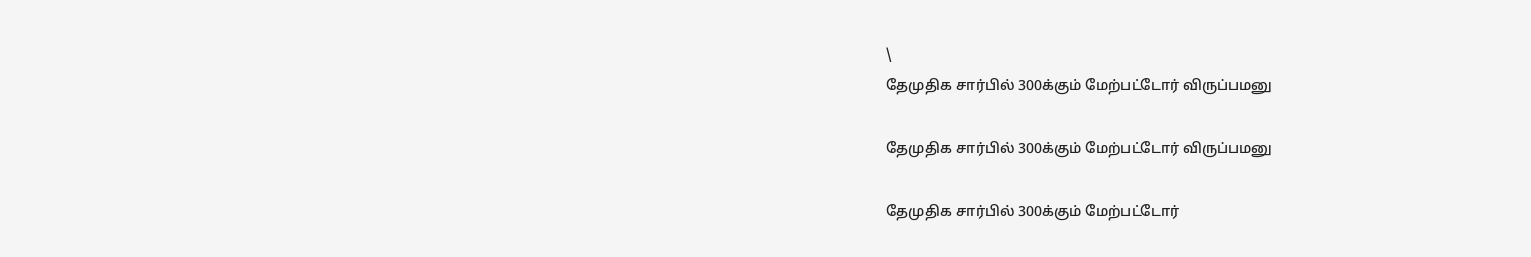\
தேமுதிக சார்பில் 300க்கும் மேற்பட்டோர் விருப்பமனு

தேமுதிக சார்பில் 300க்கும் மேற்பட்டோர் விருப்பமனு

தேமுதிக சார்பில் 300க்கும் மேற்பட்டோர்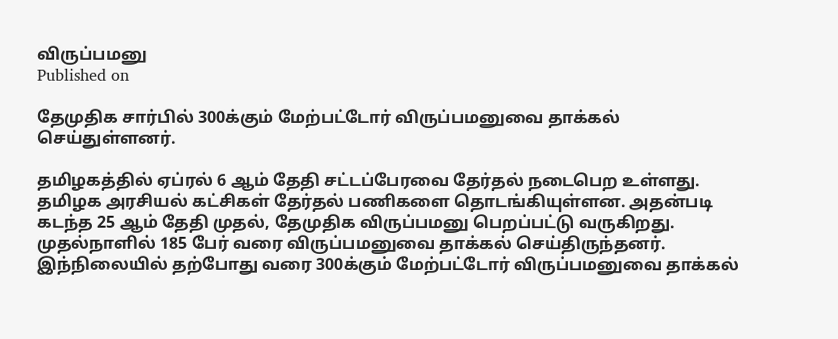விருப்பமனு
Published on

தேமுதிக சார்பில் 300க்கும் மேற்பட்டோர் விருப்பமனுவை தாக்கல் செய்துள்ளனர்.

தமிழகத்தில் ஏப்ரல் 6 ஆம் தேதி சட்டப்பேரவை தேர்தல் நடைபெற உள்ளது. தமிழக அரசியல் கட்சிகள் தேர்தல் பணிகளை தொடங்கியுள்ளன. அதன்படி கடந்த 25 ஆம் தேதி முதல், தேமுதிக விருப்பமனு பெறப்பட்டு வருகிறது. முதல்நாளில் 185 பேர் வரை விருப்பமனுவை தாக்கல் செய்திருந்தனர். இந்நிலையில் தற்போது வரை 300க்கும் மேற்பட்டோர் விருப்பமனுவை தாக்கல்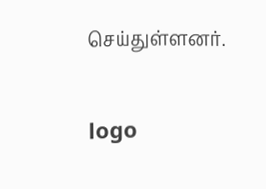செய்துள்ளனர்.

logo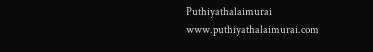Puthiyathalaimurai
www.puthiyathalaimurai.com